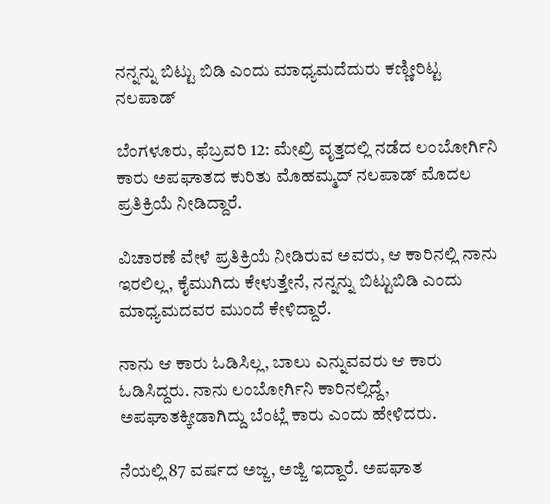ನನ್ನನ್ನು ಬಿಟ್ಟು ಬಿಡಿ ಎಂದು ಮಾಧ್ಯಮದೆದುರು ಕಣ್ಣೀರಿಟ್ಟ ನಲಪಾಡ್

ಬೆಂಗಳೂರು, ಫೆಬ್ರವರಿ 12: ಮೇಖ್ರಿ ವೃತ್ತದಲ್ಲಿ ನಡೆದ ಲಂಬೋರ್ಗಿನಿ ಕಾರು ಅಪಘಾತದ ಕುರಿತು ಮೊಹಮ್ಮದ್ ನಲಪಾಡ್ ಮೊದಲ ಪ್ರತಿಕ್ರಿಯೆ ನೀಡಿದ್ದಾರೆ.

ವಿಚಾರಣೆ ವೇಳೆ ಪ್ರತಿಕ್ರಿಯೆ ನೀಡಿರುವ ಅವರು, ಆ ಕಾರಿನಲ್ಲಿ ನಾನು ಇರಲಿಲ್ಲ, ಕೈಮುಗಿದು ಕೇಳುತ್ತೇನೆ, ನನ್ನನ್ನು ಬಿಟ್ಟುಬಿಡಿ ಎಂದು ಮಾಧ್ಯಮದವರ ಮುಂದೆ ಕೇಳಿದ್ದಾರೆ.

ನಾನು ಆ ಕಾರು ಓಡಿಸಿಲ್ಲ, ಬಾಲು ಎನ್ನುವವರು ಆ ಕಾರು ಓಡಿಸಿದ್ದರು. ನಾನು ಲಂಬೋರ್ಗಿನಿ ಕಾರಿನಲ್ಲಿದ್ದೆ, ಅಪಘಾತಕ್ಕೀಡಾಗಿದ್ದು ಬೆಂಟ್ಲೆ ಕಾರು ಎಂದು ಹೇಳಿದರು.

ನೆಯಲ್ಲಿ 87 ವರ್ಷದ ಅಜ್ಜ, ಅಜ್ಜಿ ಇದ್ದಾರೆ. ಅಪಘಾತ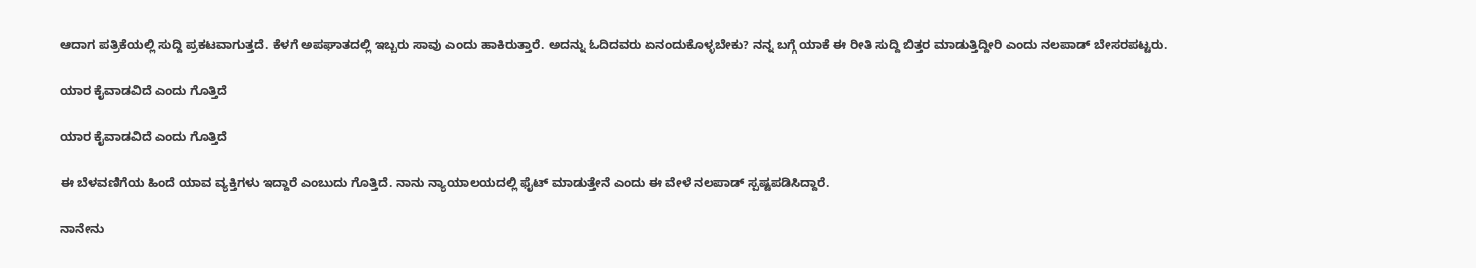ಆದಾಗ ಪತ್ರಿಕೆಯಲ್ಲಿ ಸುದ್ದಿ ಪ್ರಕಟವಾಗುತ್ತದೆ. ಕೆಳಗೆ ಅಪಘಾತದಲ್ಲಿ ಇಬ್ಬರು ಸಾವು ಎಂದು ಹಾಕಿರುತ್ತಾರೆ. ಅದನ್ನು ಓದಿದವರು ಏನಂದುಕೊಳ್ಳಬೇಕು? ನನ್ನ ಬಗ್ಗೆ ಯಾಕೆ ಈ ರೀತಿ ಸುದ್ದಿ ಬಿತ್ತರ ಮಾಡುತ್ತಿದ್ದೀರಿ ಎಂದು ನಲಪಾಡ್ ಬೇಸರಪಟ್ಟರು.

ಯಾರ ಕೈವಾಡವಿದೆ ಎಂದು ಗೊತ್ತಿದೆ

ಯಾರ ಕೈವಾಡವಿದೆ ಎಂದು ಗೊತ್ತಿದೆ

ಈ ಬೆಳವಣಿಗೆಯ ಹಿಂದೆ ಯಾವ ವ್ಯಕ್ತಿಗಳು ಇದ್ದಾರೆ ಎಂಬುದು ಗೊತ್ತಿದೆ. ನಾನು ನ್ಯಾಯಾಲಯದಲ್ಲಿ ಫೈಟ್ ಮಾಡುತ್ತೇನೆ ಎಂದು ಈ ವೇಳೆ ನಲಪಾಡ್ ಸ್ಪಷ್ಟಪಡಿಸಿದ್ದಾರೆ.

ನಾನೇನು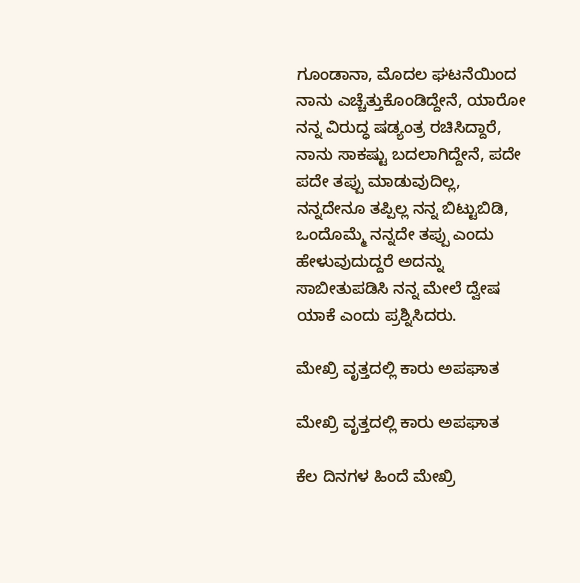ಗೂಂಡಾನಾ, ಮೊದಲ ಘಟನೆಯಿಂದ ನಾನು ಎಚ್ಚೆತ್ತುಕೊಂಡಿದ್ದೇನೆ, ಯಾರೋ ನನ್ನ ವಿರುದ್ಧ ಷಡ್ಯಂತ್ರ ರಚಿಸಿದ್ದಾರೆ, ನಾನು ಸಾಕಷ್ಟು ಬದಲಾಗಿದ್ದೇನೆ, ಪದೇ ಪದೇ ತಪ್ಪು ಮಾಡುವುದಿಲ್ಲ, ನನ್ನದೇನೂ ತಪ್ಪಿಲ್ಲ ನನ್ನ ಬಿಟ್ಟುಬಿಡಿ, ಒಂದೊಮ್ಮೆ ನನ್ನದೇ ತಪ್ಪು ಎಂದು ಹೇಳುವುದುದ್ದರೆ ಅದನ್ನು ಸಾಬೀತುಪಡಿಸಿ ನನ್ನ ಮೇಲೆ ದ್ವೇಷ ಯಾಕೆ ಎಂದು ಪ್ರಶ್ನಿಸಿದರು.

ಮೇಖ್ರಿ ವೃತ್ತದಲ್ಲಿ ಕಾರು ಅಪಘಾತ

ಮೇಖ್ರಿ ವೃತ್ತದಲ್ಲಿ ಕಾರು ಅಪಘಾತ

ಕೆಲ ದಿನಗಳ ಹಿಂದೆ ಮೇಖ್ರಿ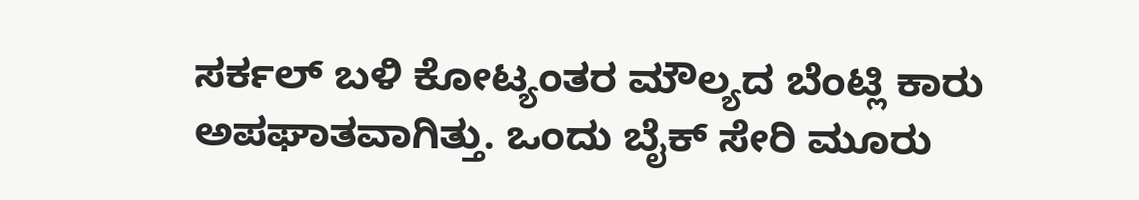ಸರ್ಕಲ್ ಬಳಿ ಕೋಟ್ಯಂತರ ಮೌಲ್ಯದ ಬೆಂಟ್ಲಿ ಕಾರು ಅಪಘಾತವಾಗಿತ್ತು. ಒಂದು ಬೈಕ್ ಸೇರಿ ಮೂರು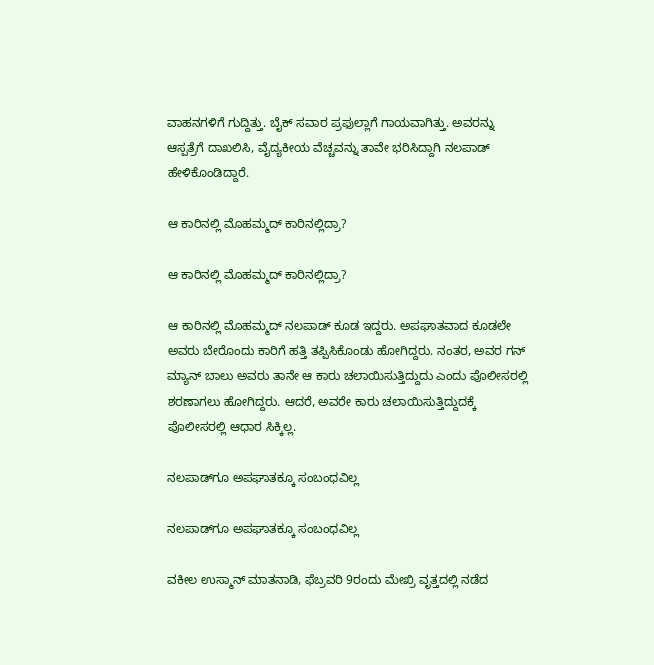ವಾಹನಗಳಿಗೆ ಗುದ್ದಿತ್ತು. ಬೈಕ್ ಸವಾರ ಪ್ರಫುಲ್ಲಾಗೆ ಗಾಯವಾಗಿತ್ತು. ಅವರನ್ನು ಆಸ್ಪತ್ರೆಗೆ ದಾಖಲಿಸಿ, ವೈದ್ಯಕೀಯ ವೆಚ್ಚವನ್ನು ತಾವೇ ಭರಿಸಿದ್ದಾಗಿ ನಲಪಾಡ್ ಹೇಳಿಕೊಂಡಿದ್ದಾರೆ.

ಆ ಕಾರಿನಲ್ಲಿ ಮೊಹಮ್ಮದ್ ಕಾರಿನಲ್ಲಿದ್ರಾ?

ಆ ಕಾರಿನಲ್ಲಿ ಮೊಹಮ್ಮದ್ ಕಾರಿನಲ್ಲಿದ್ರಾ?

ಆ ಕಾರಿನಲ್ಲಿ ಮೊಹಮ್ಮದ್ ನಲಪಾಡ್ ಕೂಡ ಇದ್ದರು. ಅಪಘಾತವಾದ ಕೂಡಲೇ ಅವರು ಬೇರೊಂದು ಕಾರಿಗೆ ಹತ್ತಿ ತಪ್ಪಿಸಿಕೊಂಡು ಹೋಗಿದ್ದರು. ನಂತರ, ಅವರ ಗನ್ ಮ್ಯಾನ್ ಬಾಲು ಅವರು ತಾನೇ ಆ ಕಾರು ಚಲಾಯಿಸುತ್ತಿದ್ದುದು ಎಂದು ಪೊಲೀಸರಲ್ಲಿ ಶರಣಾಗಲು ಹೋಗಿದ್ದರು. ಆದರೆ, ಅವರೇ ಕಾರು ಚಲಾಯಿಸುತ್ತಿದ್ದುದಕ್ಕೆ ಪೊಲೀಸರಲ್ಲಿ ಆಧಾರ ಸಿಕ್ಕಿಲ್ಲ.

ನಲಪಾಡ್‌ಗೂ ಅಪಘಾತಕ್ಕೂ ಸಂಬಂಧವಿಲ್ಲ

ನಲಪಾಡ್‌ಗೂ ಅಪಘಾತಕ್ಕೂ ಸಂಬಂಧವಿಲ್ಲ

ವಕೀಲ ಉಸ್ಮಾನ್ ಮಾತನಾಡಿ, ಫೆಬ್ರವರಿ 9ರಂದು ಮೇಖ್ರಿ ವೃತ್ತದಲ್ಲಿ ನಡೆದ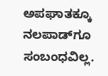ಅಪಘಾತಕ್ಕೂ ನಲಪಾಡ್‌ಗೂ ಸಂಬಂಧವಿಲ್ಲ.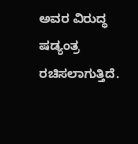ಅವರ ವಿರುದ್ಧ ಷಡ್ಯಂತ್ರ ರಚಿಸಲಾಗುತ್ತಿದೆ.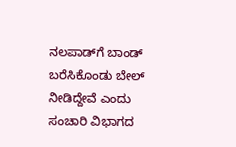ನಲಪಾಡ್‌ಗೆ ಬಾಂಡ್ ಬರೆಸಿಕೊಂಡು ಬೇಲ್ ನೀಡಿದ್ದೇವೆ ಎಂದು ಸಂಚಾರಿ ವಿಭಾಗದ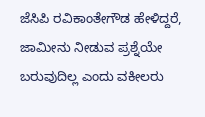ಜೆಸಿಪಿ ರವಿಕಾಂತೇಗೌಡ ಹೇಳಿದ್ದರೆ, ಜಾಮೀನು ನೀಡುವ ಪ್ರಶ್ನೆಯೇ ಬರುವುದಿಲ್ಲ ಎಂದು ವಕೀಲರು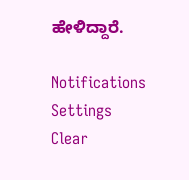ಹೇಳಿದ್ದಾರೆ.

Notifications
Settings
Clear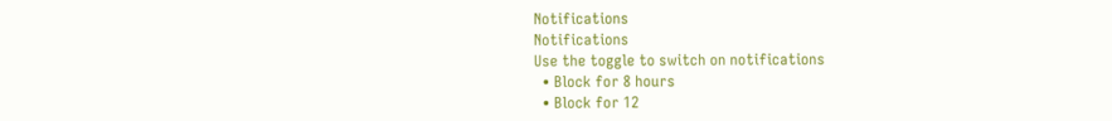Notifications
Notifications
Use the toggle to switch on notifications
  • Block for 8 hours
  • Block for 12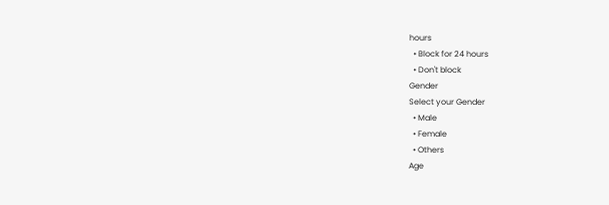hours
  • Block for 24 hours
  • Don't block
Gender
Select your Gender
  • Male
  • Female
  • Others
Age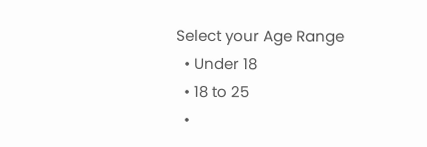Select your Age Range
  • Under 18
  • 18 to 25
  •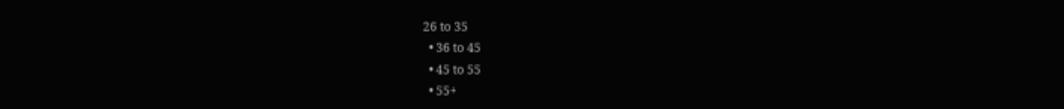26 to 35
  • 36 to 45
  • 45 to 55
  • 55+